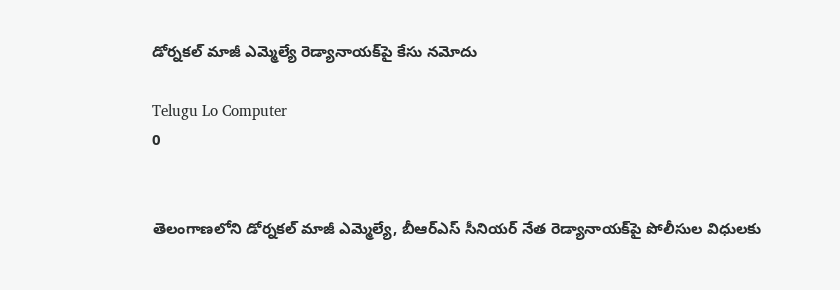డోర్నకల్ మాజీ ఎమ్మెల్యే రెడ్యానాయక్‌పై కేసు నమోదు

Telugu Lo Computer
0


తెలంగాణలోని డోర్నకల్ మాజీ ఎమ్మెల్యే, బీఆర్ఎస్ సీనియర్ నేత రెడ్యానాయక్‌పై పోలీసుల విధులకు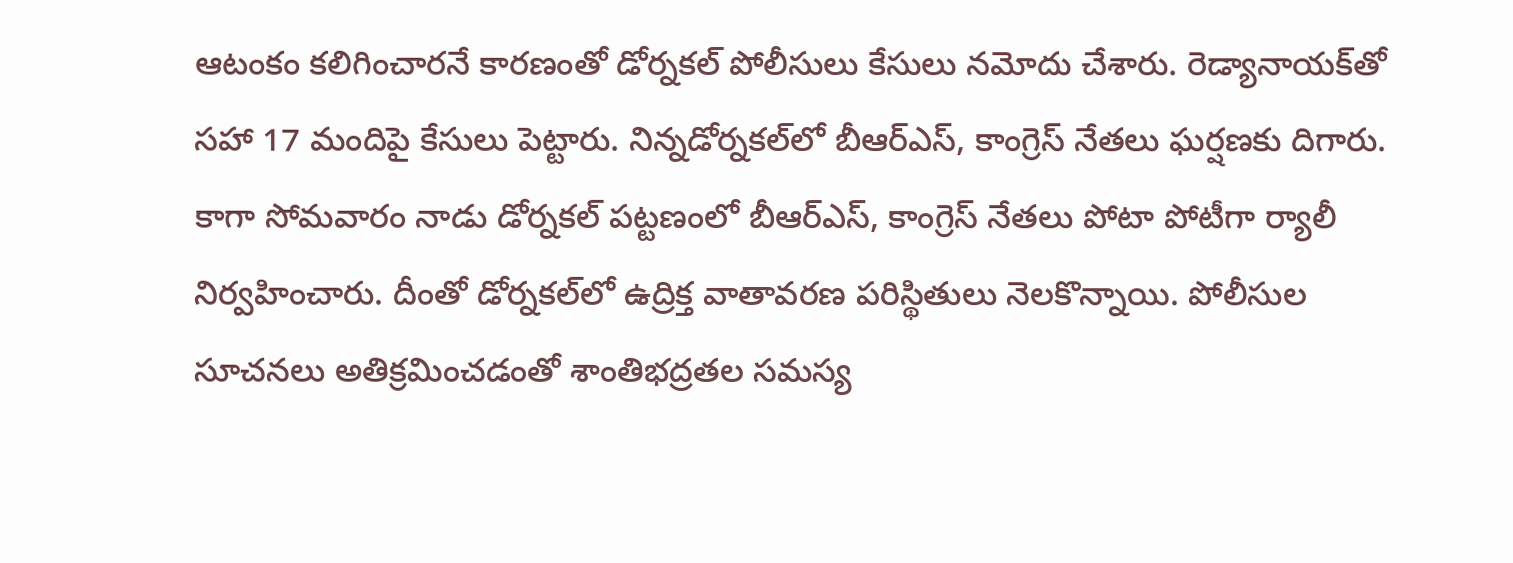ఆటంకం కలిగించారనే కారణంతో డోర్నకల్ పోలీసులు కేసులు నమోదు చేశారు. రెడ్యానాయక్‌తో సహా 17 మందిపై కేసులు పెట్టారు. నిన్నడోర్నకల్‌లో బీఆర్ఎస్, కాంగ్రెస్ నేతలు ఘర్షణకు దిగారు.  కాగా సోమవారం నాడు డోర్నకల్ పట్టణంలో బీఆర్ఎస్, కాంగ్రెస్ నేతలు పోటా పోటీగా ర్యాలీ నిర్వహించారు. దీంతో డోర్నకల్‌లో ఉద్రిక్త వాతావరణ పరిస్థితులు నెలకొన్నాయి. పోలీసుల సూచనలు అతిక్రమించడంతో శాంతిభద్రతల సమస్య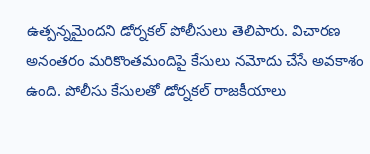ఉత్పన్నమైందని డోర్నకల్ పోలీసులు తెలిపారు. విచారణ అనంతరం మరికొంతమందిపై కేసులు నమోదు చేసే అవకాశం ఉంది. పోలీసు కేసులతో డోర్నకల్ రాజకీయాలు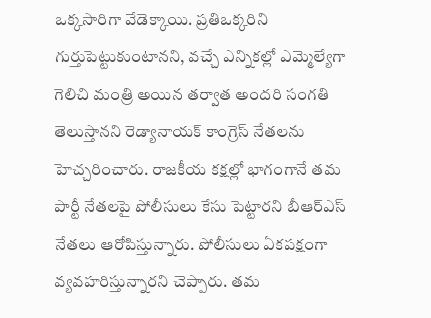ఒక్కసారిగా వేడెక్కాయి. ప్రతిఒక్కరిని గుర్తుపెట్టుకుంటానని, వచ్చే ఎన్నికల్లో ఎమ్మెల్యేగా గెలిచి మంత్రి అయిన తర్వాత అందరి సంగతి తెలుస్తానని రెడ్యానాయక్ కాంగ్రెస్ నేతలను హెచ్చరించారు. రాజకీయ కక్షల్లో భాగంగానే తమ పార్టీ నేతలపై పోలీసులు కేసు పెట్టారని బీఆర్ఎస్ నేతలు ఆరోపిస్తున్నారు. పోలీసులు ఏకపక్షంగా వ్యవహరిస్తున్నారని చెప్పారు. తమ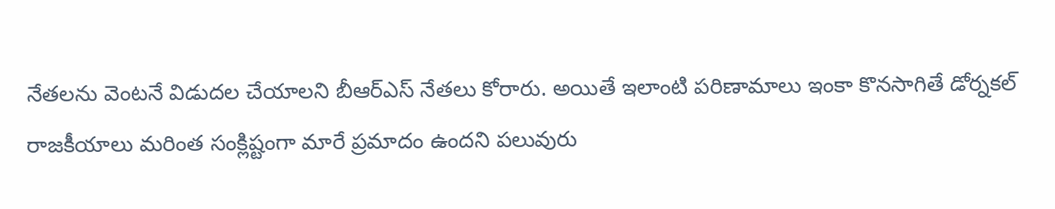నేతలను వెంటనే విడుదల చేయాలని బీఆర్ఎస్ నేతలు కోరారు. అయితే ఇలాంటి పరిణామాలు ఇంకా కొనసాగితే డోర్నకల్ రాజకీయాలు మరింత సంక్లిష్టంగా మారే ప్రమాదం ఉందని పలువురు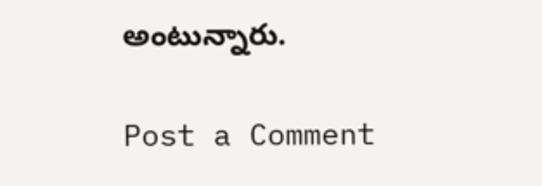అంటున్నారు.

Post a Comment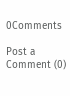0Comments

Post a Comment (0)